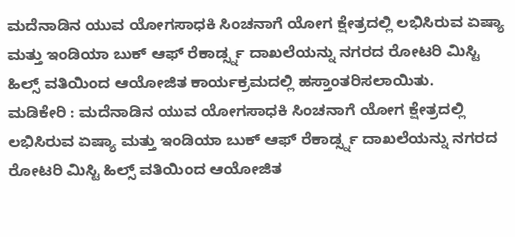ಮದೆನಾಡಿನ ಯುವ ಯೋಗಸಾಧಕಿ ಸಿಂಚನಾಗೆ ಯೋಗ ಕ್ಷೇತ್ರದಲ್ಲಿ ಲಭಿಸಿರುವ ಏಷ್ಯಾ ಮತ್ತು ಇಂಡಿಯಾ ಬುಕ್ ಆಫ್ ರೆಕಾರ್ಡ್ಸ್ನ ದಾಖಲೆಯನ್ನು ನಗರದ ರೋಟರಿ ಮಿಸ್ಟಿ ಹಿಲ್ಸ್ ವತಿಯಿಂದ ಆಯೋಜಿತ ಕಾರ್ಯಕ್ರಮದಲ್ಲಿ ಹಸ್ತಾಂತರಿಸಲಾಯಿತು.
ಮಡಿಕೇರಿ : ಮದೆನಾಡಿನ ಯುವ ಯೋಗಸಾಧಕಿ ಸಿಂಚನಾಗೆ ಯೋಗ ಕ್ಷೇತ್ರದಲ್ಲಿ ಲಭಿಸಿರುವ ಏಷ್ಯಾ ಮತ್ತು ಇಂಡಿಯಾ ಬುಕ್ ಆಫ್ ರೆಕಾರ್ಡ್ಸ್ನ ದಾಖಲೆಯನ್ನು ನಗರದ ರೋಟರಿ ಮಿಸ್ಟಿ ಹಿಲ್ಸ್ ವತಿಯಿಂದ ಆಯೋಜಿತ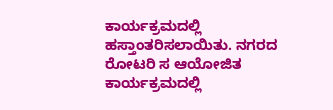ಕಾರ್ಯಕ್ರಮದಲ್ಲಿ ಹಸ್ತಾಂತರಿಸಲಾಯಿತು. ನಗರದ ರೋಟರಿ ಸ ಆಯೋಜಿತ ಕಾರ್ಯಕ್ರಮದಲ್ಲಿ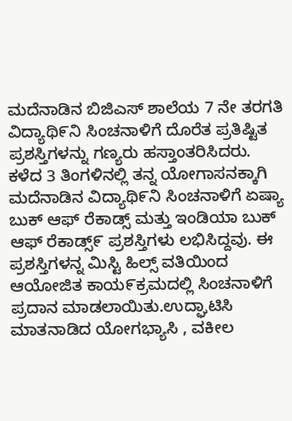ಮದೆನಾಡಿನ ಬಿಜಿಎಸ್ ಶಾಲೆಯ 7 ನೇ ತರಗತಿ ವಿದ್ಯಾಥಿ೯ನಿ ಸಿಂಚನಾಳಿಗೆ ದೊರೆತ ಪ್ರತಿಷ್ಟಿತ ಪ್ರಶಸ್ತಿಗಳನ್ನು ಗಣ್ಯರು ಹಸ್ತಾಂತರಿಸಿದರು. ಕಳೆದ 3 ತಿಂಗಳಿನಲ್ಲಿ ತನ್ನ ಯೋಗಾಸನಕ್ಕಾಗಿ ಮದೆನಾಡಿನ ವಿದ್ಯಾಥಿ೯ನಿ ಸಿಂಚನಾಳಿಗೆ ಏಷ್ಯಾ ಬುಕ್ ಆಫ್ ರೆಕಾಡ್ಸ್ ಮತ್ತು ಇಂಡಿಯಾ ಬುಕ್ ಆಫ್ ರೆಕಾಡ್ಸ್೯ ಪ್ರಶಸ್ತಿಗಳು ಲಭಿಸಿದ್ದವು. ಈ ಪ್ರಶಸ್ತಿಗಳನ್ನ ಮಿಸ್ಟಿ ಹಿಲ್ಸ್ ವತಿಯಿಂದ ಆಯೋಜಿತ ಕಾಯ೯ಕ್ರಮದಲ್ಲಿ ಸಿಂಚನಾಳಿಗೆ ಪ್ರದಾನ ಮಾಡಲಾಯಿತು.ಉದ್ಘಾಟಿಸಿ ಮಾತನಾಡಿದ ಯೋಗಭ್ಯಾಸಿ , ವಕೀಲ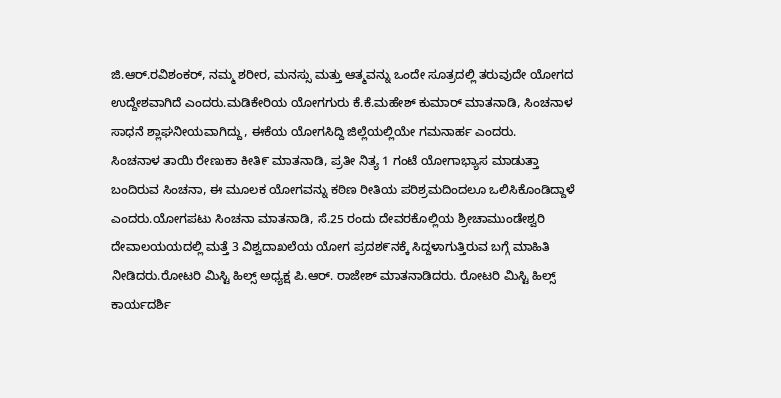ಜಿ.ಆರ್.ರವಿಶಂಕರ್, ನಮ್ಮ ಶರೀರ, ಮನಸ್ಸು ಮತ್ತು ಆತ್ಮವನ್ನು ಒಂದೇ ಸೂತ್ರದಲ್ಲಿ ತರುವುದೇ ಯೋಗದ ಉದ್ದೇಶವಾಗಿದೆ ಎಂದರು.ಮಡಿಕೇರಿಯ ಯೋಗಗುರು ಕೆ.ಕೆ.ಮಹೇಶ್ ಕುಮಾರ್ ಮಾತನಾಡಿ, ಸಿಂಚನಾಳ ಸಾಧನೆ ಶ್ಲಾಘನೀಯವಾಗಿದ್ದು, ಈಕೆಯ ಯೋಗಸಿದ್ದಿ ಜಿಲ್ಲೆಯಲ್ಲಿಯೇ ಗಮನಾರ್ಹ ಎಂದರು.
ಸಿಂಚನಾಳ ತಾಯಿ ರೇಣುಕಾ ಕೀತಿ೯ ಮಾತನಾಡಿ, ಪ್ರತೀ ನಿತ್ಯ 1 ಗಂಟೆ ಯೋಗಾಭ್ಯಾಸ ಮಾಡುತ್ತಾ ಬಂದಿರುವ ಸಿಂಚನಾ, ಈ ಮೂಲಕ ಯೋಗವನ್ನು ಕಠಿಣ ರೀತಿಯ ಪರಿಶ್ರಮದಿಂದಲೂ ಒಲಿಸಿಕೊಂಡಿದ್ದಾಳೆ ಎಂದರು.ಯೋಗಪಟು ಸಿಂಚನಾ ಮಾತನಾಡಿ, ಸೆ.25 ರಂದು ದೇವರಕೊಲ್ಲಿಯ ಶ್ರೀಚಾಮುಂಡೇಶ್ವರಿ ದೇವಾಲಯಯದಲ್ಲಿ ಮತ್ತೆ 3 ವಿಶ್ವದಾಖಲೆಯ ಯೋಗ ಪ್ರದಶ೯ನಕ್ಕೆ ಸಿದ್ದಳಾಗುತ್ತಿರುವ ಬಗ್ಗೆ ಮಾಹಿತಿ ನೀಡಿದರು.ರೋಟರಿ ಮಿಸ್ಟಿ ಹಿಲ್ಸ್ ಅಧ್ಯಕ್ಷ ಪಿ.ಆರ್. ರಾಜೇಶ್ ಮಾತನಾಡಿದರು. ರೋಟರಿ ಮಿಸ್ಟಿ ಹಿಲ್ಸ್ ಕಾರ್ಯದರ್ಶಿ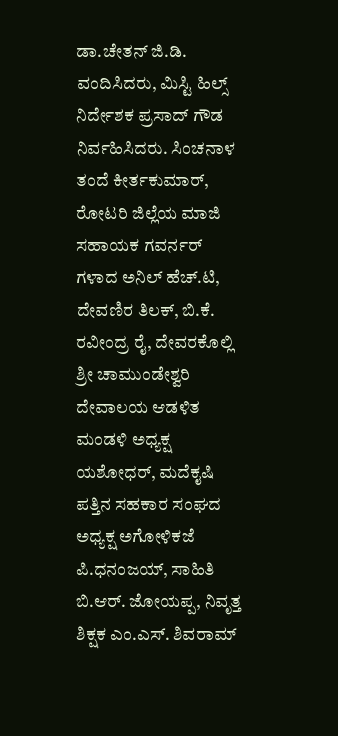ಡಾ.ಚೇತನ್ ಜಿ.ಡಿ. ವಂದಿಸಿದರು, ಮಿಸ್ಟಿ ಹಿಲ್ಸ್ ನಿರ್ದೇಶಕ ಪ್ರಸಾದ್ ಗೌಡ ನಿರ್ವಹಿಸಿದರು. ಸಿಂಚನಾಳ ತಂದೆ ಕೀರ್ತಕುಮಾರ್, ರೋಟರಿ ಜಿಲ್ಲೆಯ ಮಾಜಿ ಸಹಾಯಕ ಗವರ್ನರ್ ಗಳಾದ ಅನಿಲ್ ಹೆಚ್.ಟಿ, ದೇವಣಿರ ತಿಲಕ್, ಬಿ.ಕೆ. ರವೀಂದ್ರ ರೈ, ದೇವರಕೊಲ್ಲಿ ಶ್ರೀ ಚಾಮುಂಡೇಶ್ವರಿ ದೇವಾಲಯ ಆಡಳಿತ ಮಂಡಳಿ ಅಧ್ಯಕ್ಷ ಯಶೋಧರ್, ಮದೆಕೖಷಿ ಪತ್ತಿನ ಸಹಕಾರ ಸಂಘದ ಅಧ್ಯಕ್ಷ ಅಗೋಳಿಕಜೆ ಪಿ.ಧನಂಜಯ್, ಸಾಹಿತಿ ಬಿ.ಆರ್. ಜೋಯಪ್ಪ, ನಿವೃತ್ತ ಶಿಕ್ಷಕ ಎಂ.ಎಸ್. ಶಿವರಾಮ್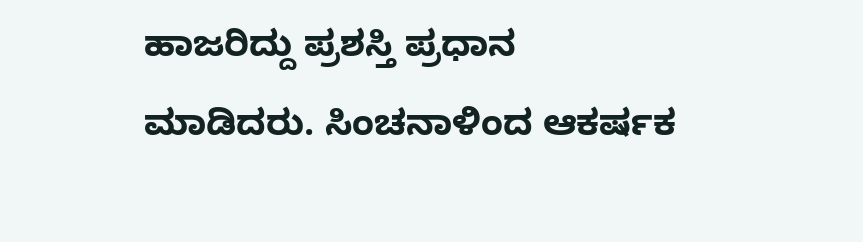ಹಾಜರಿದ್ದು ಪ್ರಶಸ್ತಿ ಪ್ರಧಾನ ಮಾಡಿದರು. ಸಿಂಚನಾಳಿಂದ ಆಕರ್ಷಕ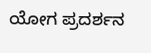ಯೋಗ ಪ್ರದರ್ಶನ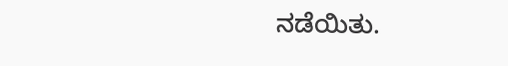ನಡೆಯಿತು.